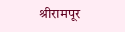श्रीरामपूर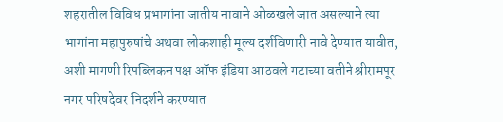शहरातील विविध प्रभागांना जातीय नावाने ओळखले जात असल्याने त्या भागांना महापुरुषांचे अथवा लोकशाही मूल्य दर्शविणारी नावे देण्यात यावीत, अशी मागणी रिपब्लिकन पक्ष ऑफ इंडिया आठवले गटाच्या वतीने श्रीरामपूर नगर परिषदेवर निदर्शने करण्यात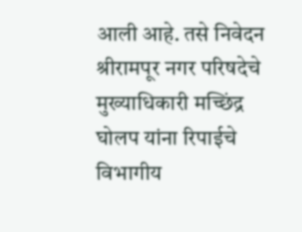आली आहे. तसे निवेदन श्रीरामपूर नगर परिषदेचे मुख्याधिकारी मच्छिंद्र घोलप यांना रिपाईचे विभागीय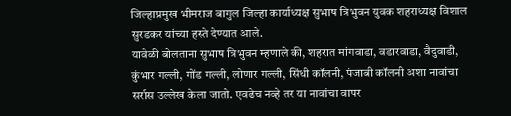जिल्हाप्रमुख भीमराज बागुल जिल्हा कार्याध्यक्ष सुभाष त्रिभुवन युवक शहराध्यक्ष विशाल सुरडकर यांच्या हस्ते देण्यात आले.
यावेळी बोलताना सुभाष त्रिभुवन म्हणाले की, शहरात मांगवाडा, वडारवाडा, वैदुवाडी, कुंभार गल्ली, गोंड गल्ली, लोणार गल्ली, सिंधी कॉलनी, पंजाबी कॉलनी अशा नावांचा सर्रास उल्लेख केला जातो. एवढेच नव्हे तर या नावांचा वापर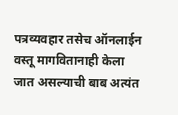पत्रव्यवहार तसेच ऑनलाईन वस्तू मागवितानाही केला जात असल्याची बाब अत्यंत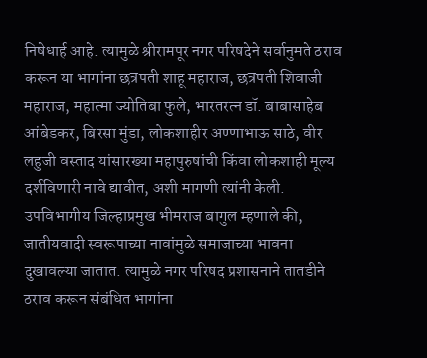निषेधार्ह आहे. त्यामुळे श्रीरामपूर नगर परिषदेने सर्वानुमते ठराव करून या भागांना छत्रपती शाहू महाराज, छत्रपती शिवाजी महाराज, महात्मा ज्योतिबा फुले, भारतरत्न डॉ. बाबासाहेब आंबेडकर, बिरसा मुंडा, लोकशाहीर अण्णाभाऊ साठे, वीर लहुजी वस्ताद यांसारख्या महापुरुषांची किंवा लोकशाही मूल्य दर्शविणारी नावे द्यावीत, अशी मागणी त्यांनी केली.
उपविभागीय जिल्हाप्रमुख भीमराज बागुल म्हणाले की, जातीयवादी स्वरूपाच्या नावांमुळे समाजाच्या भावना दुखावल्या जातात. त्यामुळे नगर परिषद प्रशासनाने तातडीने ठराव करून संबंधित भागांना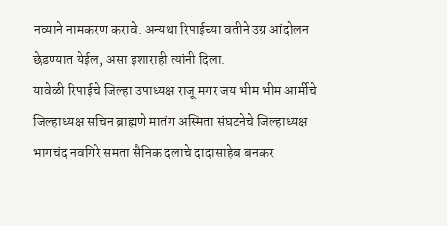नव्याने नामकरण करावे. अन्यथा रिपाईच्या वतीने उग्र आंदोलन छेडण्यात येईल, असा इशाराही त्यांनी दिला.
यावेळी रिपाईचे जिल्हा उपाध्यक्ष राजू मगर जय भीम भीम आर्मीचे जिल्हाध्यक्ष सचिन ब्राह्मणे मातंग अस्मिता संघटनेचे जिल्हाध्यक्ष भागचंद नवगिरे समता सैनिक दलाचे दादासाहेब बनकर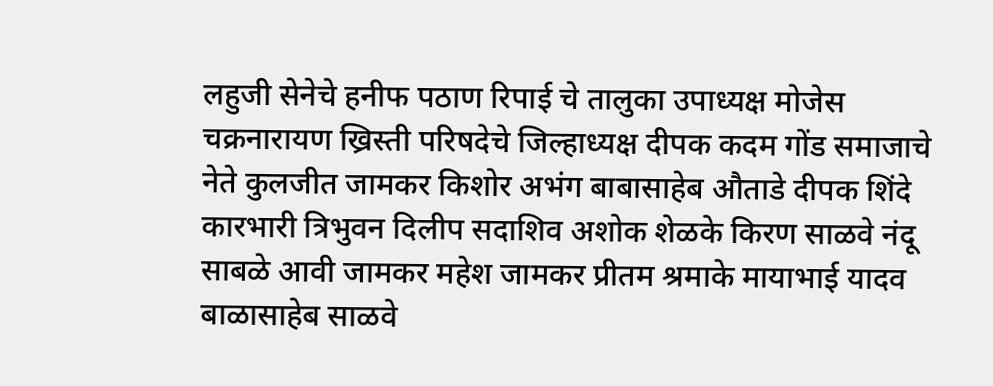लहुजी सेनेचे हनीफ पठाण रिपाई चे तालुका उपाध्यक्ष मोजेस चक्रनारायण ख्रिस्ती परिषदेचे जिल्हाध्यक्ष दीपक कदम गोंड समाजाचे नेते कुलजीत जामकर किशोर अभंग बाबासाहेब औताडे दीपक शिंदे कारभारी त्रिभुवन दिलीप सदाशिव अशोक शेळके किरण साळवे नंदू साबळे आवी जामकर महेश जामकर प्रीतम श्रमाके मायाभाई यादव बाळासाहेब साळवे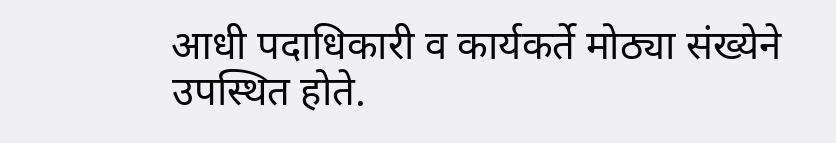आधी पदाधिकारी व कार्यकर्ते मोठ्या संख्येने उपस्थित होते.